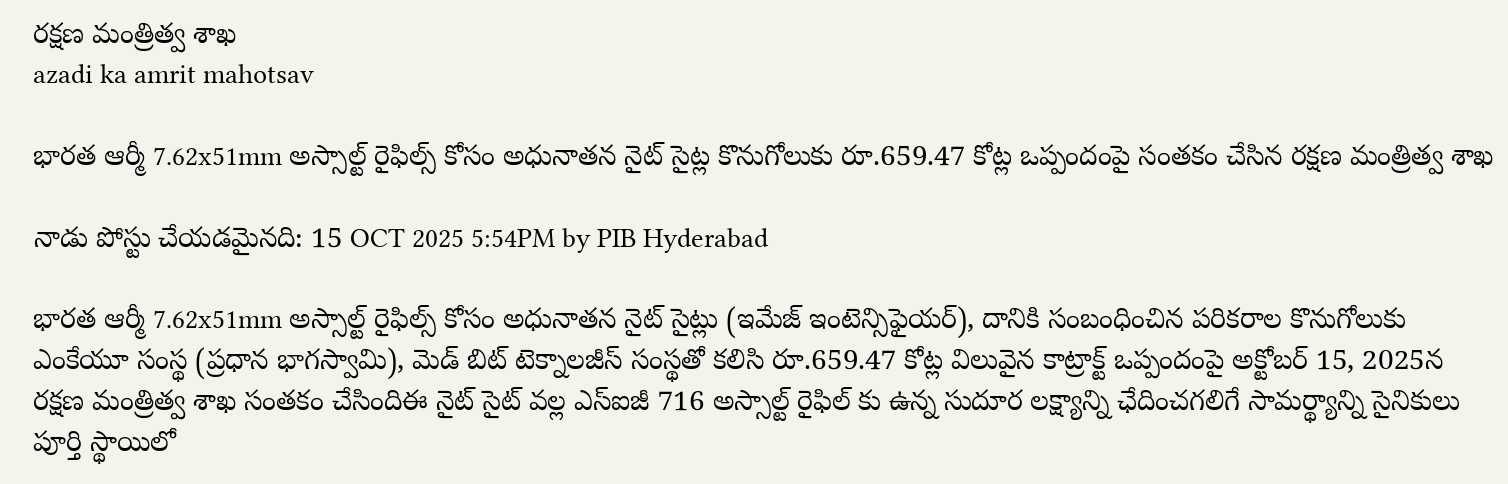రక్ష‌ణ మంత్రిత్వ శాఖ‌
azadi ka amrit mahotsav

భారత ఆర్మీ 7.62x51mm అస్సాల్ట్ రైఫిల్స్ కోసం అధునాతన నైట్ సైట్ల కొనుగోలుకు రూ.659.47 కోట్ల ఒప్పందంపై సంతకం చేసిన రక్షణ మంత్రిత్వ శాఖ

నాడు పోస్టు చేయడమైనది: 15 OCT 2025 5:54PM by PIB Hyderabad

భారత ఆర్మీ 7.62x51mm అస్సాల్ట్ రైఫిల్స్ కోసం అధునాతన నైట్ సైట్లు (ఇమేజ్ ఇంటెన్సిఫైయర్), దానికి సంబంధించిన పరికరాల కొనుగోలుకు  ఎంకేయూ సంస్థ (ప్రధాన భాగస్వామి), మెడ్ బిట్ టెక్నాలజీస్ సంస్థతో కలిసి రూ.659.47 కోట్ల విలువైన కాట్రాక్ట్ ఒప్పందంపై అక్టోబర్ 15, 2025న రక్షణ మంత్రిత్వ శాఖ సంతకం చేసిందిఈ నైట్ సైట్ వల్ల ఎస్ఐజీ 716 అస్సాల్ట్ రైఫిల్ కు ఉన్న సుదూర లక్ష్యాన్ని ఛేదించగలిగే సామర్థ్యాన్ని సైనికులు పూర్తి స్థాయిలో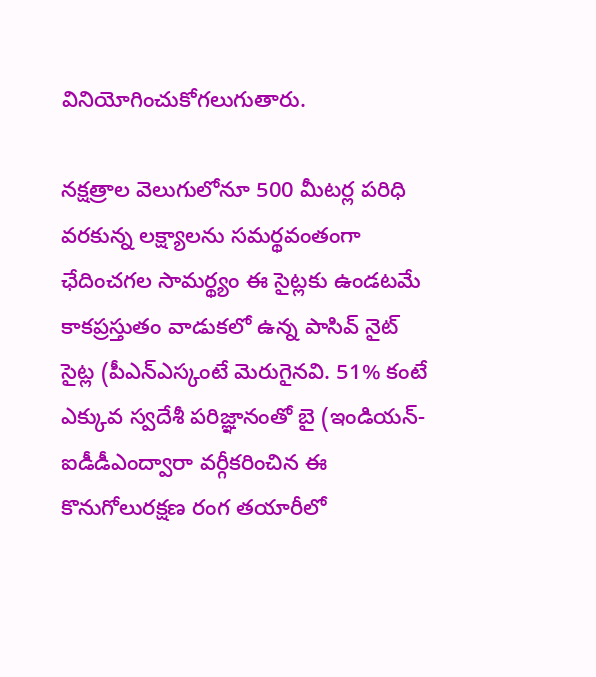వినియోగించుకోగలుగుతారు.

నక్షత్రాల వెలుగులోనూ 500 మీటర్ల పరిధి వరకున్న లక్ష్యాలను సమర్థవంతంగా ఛేదించగల సామర్థ్యం ఈ సైట్లకు ఉండటమే కాకప్రస్తుతం వాడుకలో ఉన్న పాసివ్ నైట్ సైట్ల (పీఎన్ఎస్కంటే మెరుగైనవి. 51% కంటే ఎక్కువ స్వదేశీ పరిజ్ఞానంతో బై (ఇండియన్-ఐడీడీఎంద్వారా వర్గీకరించిన ఈ కొనుగోలురక్షణ రంగ తయారీలో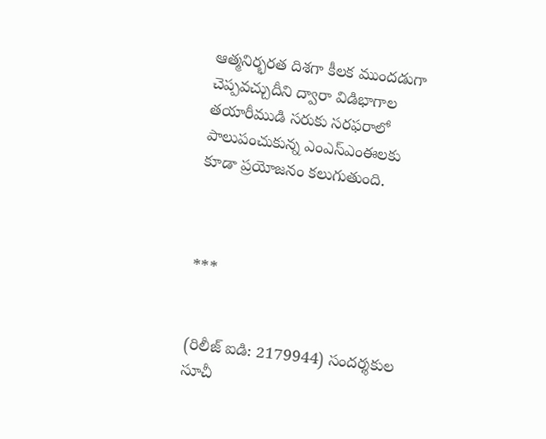ఆత్మనిర్భరత దిశగా కీలక ముందడుగా చెప్పవచ్చుదీని ద్వారా విడిభాగాల తయారీముడి సరుకు సరఫరాలో పాలుపంచుకున్న ఎంఎస్ఎంఈలకు కూడా ప్రయోజనం కలుగుతుంది.



***


(రిలీజ్ ఐడి: 2179944) సందర్శకుల సూచీ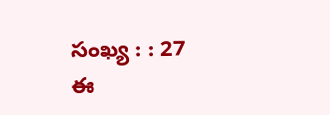సంఖ్య : : 27
ఈ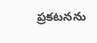ప్రకటనను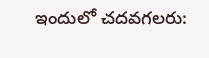ఇందులో చదవగలరు: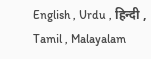English , Urdu , हिन्दी , Tamil , Malayalam